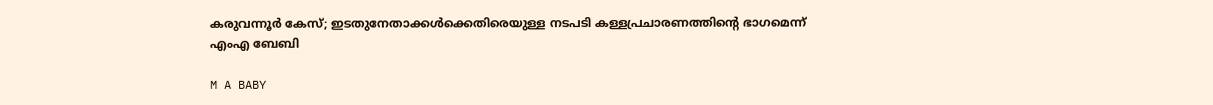കരുവന്നൂര്‍ കേസ്; ഇടതുനേതാക്കൾക്കെതിരെയുള്ള നടപടി കള്ളപ്രചാരണത്തിൻ്റെ ഭാഗമെന്ന് എംഎ ബേബി

M A BABY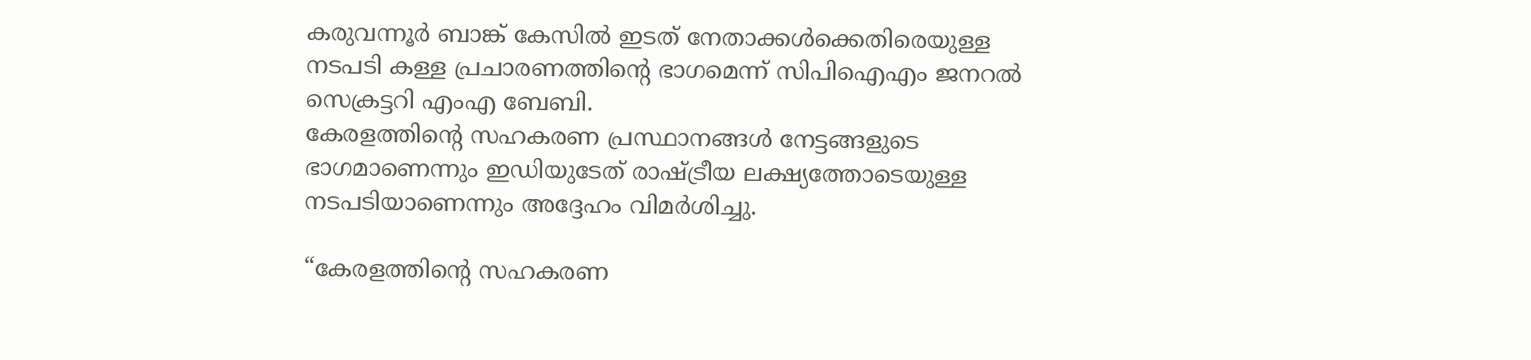കരുവന്നൂര്‍ ബാങ്ക് കേസില്‍ ഇടത് നേതാക്കൾക്കെതിരെയുള്ള നടപടി കള്ള പ്രചാരണത്തിന്റെ ഭാഗമെന്ന് സിപിഐഎം ജനറല്‍ സെക്രട്ടറി എംഎ ബേബി.
കേരളത്തിന്റെ സഹകരണ പ്രസ്ഥാനങ്ങൾ നേട്ടങ്ങളുടെ ഭാഗമാണെന്നും ഇഡിയുടേത് രാഷ്ട്രീയ ലക്ഷ്യത്തോടെയുള്ള നടപടിയാണെന്നും അദ്ദേഹം വിമര്‍ശിച്ചു.

“കേരളത്തിന്റെ സഹകരണ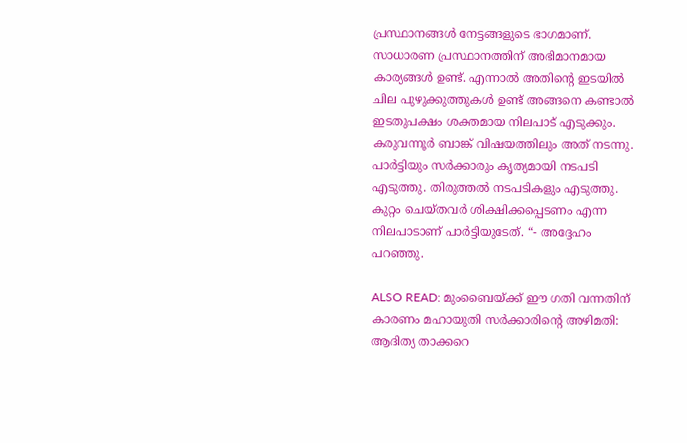പ്രസ്ഥാനങ്ങൾ നേട്ടങ്ങളുടെ ഭാഗമാണ്. സാധാരണ പ്രസ്ഥാനത്തിന് അഭിമാനമായ കാര്യങ്ങൾ ഉണ്ട്. എന്നാല്‍ അതിന്റെ ഇടയിൽ ചില പുഴുക്കുത്തുകൾ ഉണ്ട് അങ്ങനെ കണ്ടാൽ ഇടതുപക്ഷം ശക്തമായ നിലപാട് എടുക്കും. കരുവന്നൂര്‍ ബാങ്ക് വിഷയത്തിലും അത് നടന്നു. പാര്‍ട്ടിയും സര്‍ക്കാരും കൃത്യമായി നടപടി എടുത്തു. തിരുത്തൽ നടപടികളും എടുത്തു. കുറ്റം ചെയ്തവർ ശിക്ഷിക്കപ്പെടണം എന്ന നിലപാടാണ് പാര്‍ട്ടിയുടേത്. “- അദ്ദേഹം പറഞ്ഞു.

ALSO READ: മുംബൈയ്ക്ക് ഈ ഗതി വന്നതിന് കാരണം മഹായുതി സർക്കാരിൻ്റെ അഴിമതി: ആദിത്യ താക്കറെ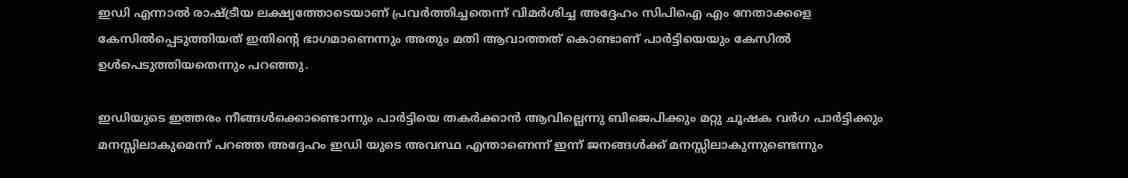ഇഡി എന്നാൽ രാഷ്ട്രീയ ലക്ഷ്യത്തോടെയാണ് പ്രവർത്തിച്ചതെന്ന് വിമര്‍ശിച്ച അദ്ദേഹം സിപിഐ എം നേതാക്കളെ കേസില്‍പ്പെടുത്തിയത് ഇതിൻ്റെ ഭാഗമാണെന്നും അതും മതി ആവാത്തത് കൊണ്ടാണ് പാർട്ടിയെയും കേസില്‍ ഉൾപെടുത്തിയതെന്നും പറഞ്ഞു.

ഇഡിയുടെ ഇത്തരം നീങ്ങള്‍ക്കൊണ്ടൊന്നും പാർട്ടിയെ തകർക്കാൻ ആവില്ലെന്നു ബിജെപിക്കും മറ്റു ചൂഷക വർഗ പാര്‍ട്ടിക്കും മനസ്സിലാകുമെന്ന് പറഞ്ഞ അദ്ദേഹം ഇഡി യുടെ അവസ്ഥ എന്താണെന്ന് ഇന്ന് ജനങ്ങൾക്ക് മനസ്സിലാകുന്നുണ്ടെന്നും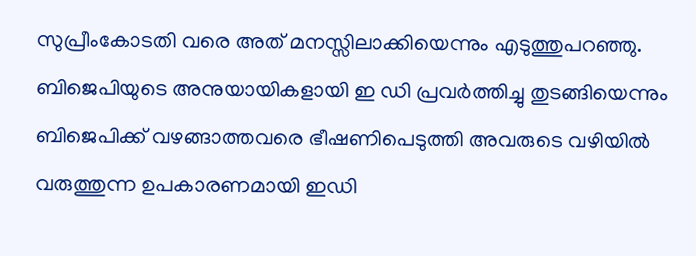സുപ്രീംകോടതി വരെ അത് മനസ്സിലാക്കിയെന്നും എടുത്തുപറഞ്ഞു. ബിജെപിയുടെ അനുയായികളായി ഇ ഡി പ്രവർത്തിച്ചു തുടങ്ങിയെന്നും ബിജെപിക്ക് വഴങ്ങാത്തവരെ ഭീഷണിപെടുത്തി അവരുടെ വഴിയിൽ വരുത്തുന്ന ഉപകാരണമായി ഇഡി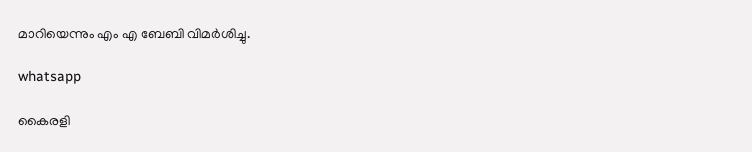മാറിയെന്നും എം എ ബേബി വിമര്‍ശിച്ചു.

whatsapp

കൈരളി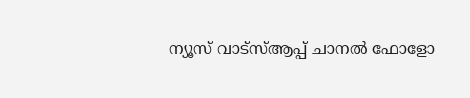ന്യൂസ് വാട്‌സ്ആപ്പ് ചാനല്‍ ഫോളോ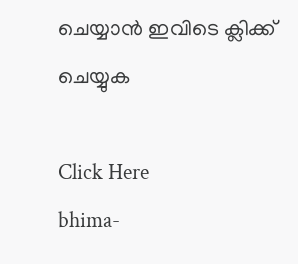ചെയ്യാന്‍ ഇവിടെ ക്ലിക്ക് ചെയ്യുക

Click Here
bhima-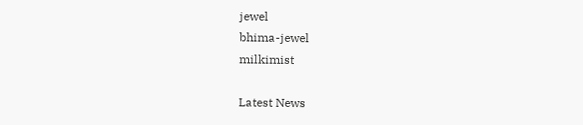jewel
bhima-jewel
milkimist

Latest News